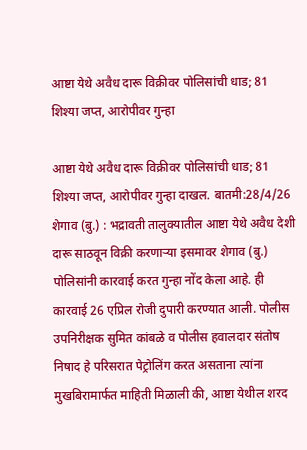आष्टा येथे अवैध दारू विक्रीवर पोलिसांची धाड; 81 शिश्या जप्त, आरोपीवर गुन्हा

आष्टा येथे अवैध दारू विक्रीवर पोलिसांची धाड; 81 शिश्या जप्त, आरोपीवर गुन्हा दाखल. बातमी:28/4/26 शेगाव (बु.) : भद्रावती तालुक्यातील आष्टा येथे अवैध देशी दारू साठवून विक्री करणाऱ्या इसमावर शेगाव (बु.) पोलिसांनी कारवाई करत गुन्हा नोंद केला आहे. ही कारवाई 26 एप्रिल रोजी दुपारी करण्यात आली. पोलीस उपनिरीक्षक सुमित कांबळे व पोलीस हवालदार संतोष निषाद हे परिसरात पेट्रोलिंग करत असताना त्यांना मुखबिरामार्फत माहिती मिळाली की, आष्टा येथील शरद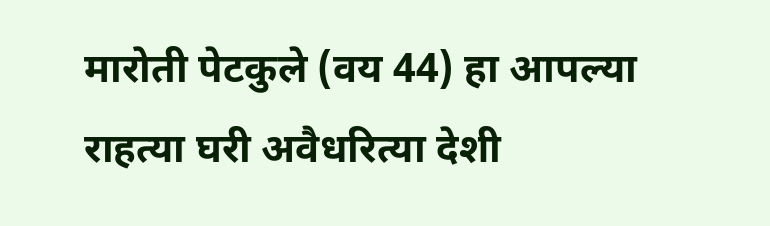मारोती पेटकुले (वय 44) हा आपल्या राहत्या घरी अवैधरित्या देशी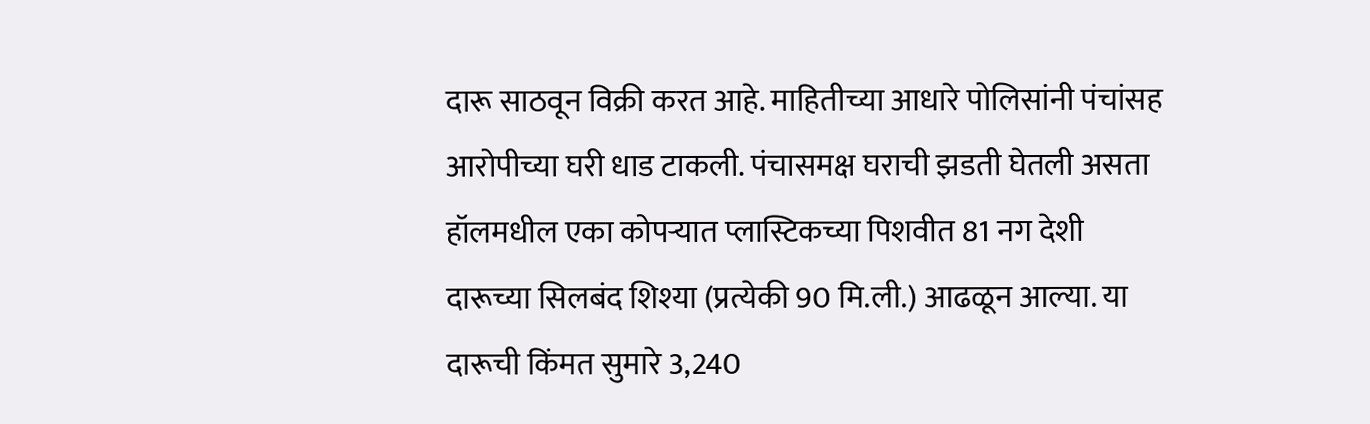दारू साठवून विक्री करत आहे. माहितीच्या आधारे पोलिसांनी पंचांसह आरोपीच्या घरी धाड टाकली. पंचासमक्ष घराची झडती घेतली असता हॉलमधील एका कोपऱ्यात प्लास्टिकच्या पिशवीत 81 नग देशी दारूच्या सिलबंद शिश्या (प्रत्येकी 90 मि.ली.) आढळून आल्या. या दारूची किंमत सुमारे 3,240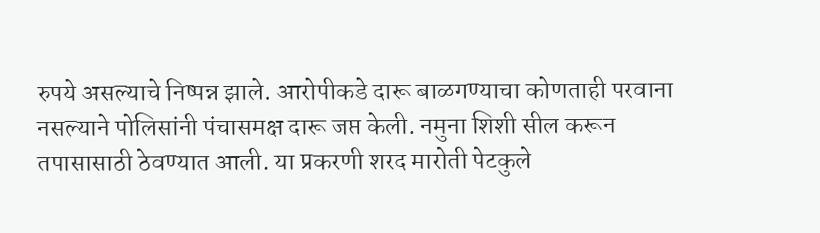रुपये असल्याचे निष्पन्न झाले. आरोपीकडे दारू बाळगण्याचा कोणताही परवाना नसल्याने पोलिसांनी पंचासमक्ष दारू जप्त केली. नमुना शिशी सील करून तपासासाठी ठेवण्यात आली. या प्रकरणी शरद मारोती पेटकुले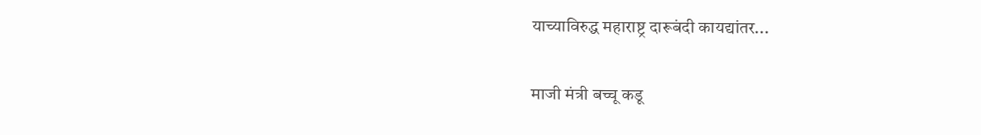याच्याविरुद्ध महाराष्ट्र दारूबंदी कायद्यांतर...

माजी मंत्री बच्चू कडू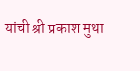यांची श्री प्रकाश मुथा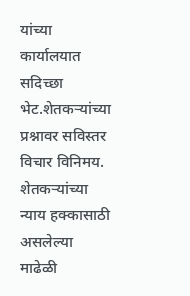यांच्या कार्यालयात सदिच्छा भेट.शेतकऱ्यांच्या प्रश्नावर सविस्तर विचार विनिमय. शेतकऱ्यांच्या न्याय हक्कासाठी असलेल्या माढेळी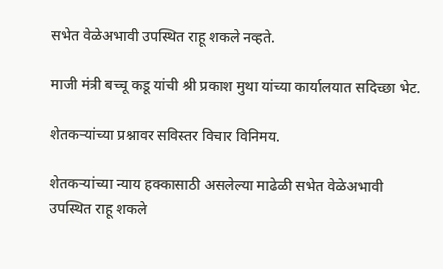सभेत वेळेअभावी उपस्थित राहू शकले नव्हते.

माजी मंत्री बच्चू कडू यांची श्री प्रकाश मुथा यांच्या कार्यालयात सदिच्छा भेट.

शेतकऱ्यांच्या प्रश्नावर सविस्तर विचार विनिमय.

शेतकऱ्यांच्या न्याय हक्कासाठी असलेल्या माढेळी सभेत वेळेअभावी उपस्थित राहू शकले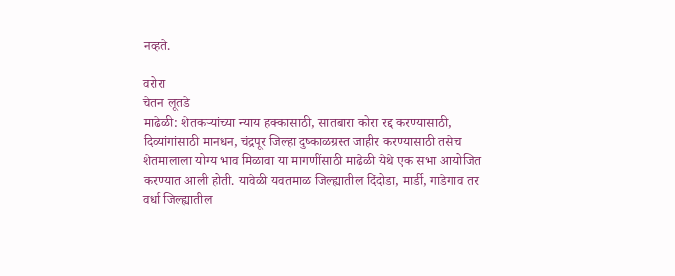नव्हते.

वरोरा
चेतन लूतडे
माढेळी: शेतकऱ्यांच्या न्याय हक्कासाठी, सातबारा कोरा रद्द करण्यासाठी, दिव्यांगांसाठी मानधन, चंद्रपूर जिल्हा दुष्काळग्रस्त जाहीर करण्यासाठी तसेच शेतमालाला योग्य भाव मिळावा या मागणींसाठी माढेळी येथे एक सभा आयोजित करण्यात आली होती. यावेळी यवतमाळ जिल्ह्यातील दिंदोडा, मार्डी, गाडेगाव तर वर्धा जिल्ह्यातील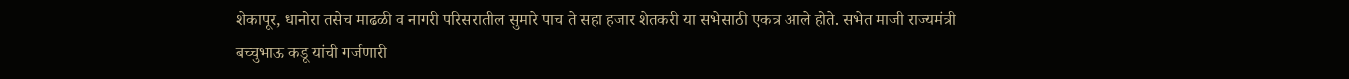शेकापूर, धानोरा तसेच माढळी व नागरी परिसरातील सुमारे पाच ते सहा हजार शेतकरी या सभेसाठी एकत्र आले होते. सभेत माजी राज्यमंत्री बच्चुभाऊ कडू यांची गर्जणारी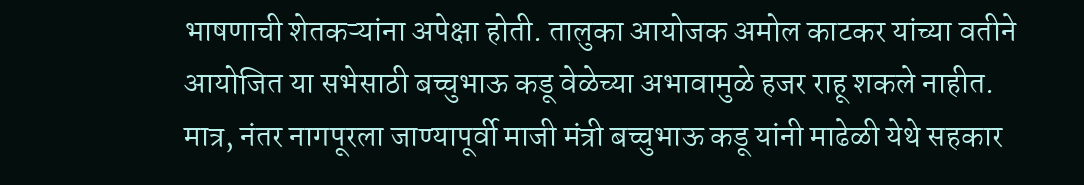भाषणाची शेतकऱ्यांना अपेक्षा होती. तालुका आयोजक अमोल काटकर यांच्या वतीने आयोजित या सभेसाठी बच्चुभाऊ कडू वेळेच्या अभावामुळे हजर राहू शकले नाहीत.
मात्र, नंतर नागपूरला जाण्यापूर्वी माजी मंत्री बच्चुभाऊ कडू यांनी माढेळी येथे सहकार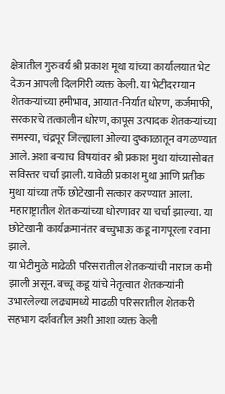क्षेत्रातील गुरुवर्य श्री प्रकाश मूथा यांच्या कार्यालयात भेट देऊन आपली दिलगिरी व्यक्त केली. या भेटीदरम्यान शेतकऱ्यांच्या हमीभाव, आयात-निर्यात धोरण, कर्जमाफी, सरकारचे तत्कालीन धोरण, कापूस उत्पादक शेतकऱ्यांच्या समस्या, चंद्रपूर जिल्ह्याला ओल्या दुष्काळातून वगळण्यात आले. अशा बऱ्याच विषयांवर श्री प्रकाश मुथा यांच्यासोबत सविस्तर चर्चा झाली. यावेळी प्रकाश मुथा आणि प्रतीक मुथा यांच्या तर्फे छोटेखानी सत्कार करण्यात आला. महाराष्ट्रातील शेतकऱ्यांच्या धोरणावर या चर्चा झाल्या. या छोटेखानी कार्यक्रमानंतर बच्चुभाऊ कडू नागपूरला रवाना झाले.
या भेटीमुळे माढेळी परिसरातील शेतकऱ्यांची नाराज कमी झाली असून. बच्चू कडू यांचे नेतृत्वात शेतकऱ्यांनी उभारलेल्या लढ्यामध्ये माढळी परिसरातील शेतकरी सहभाग दर्शवतील अशी आशा व्यक्त केली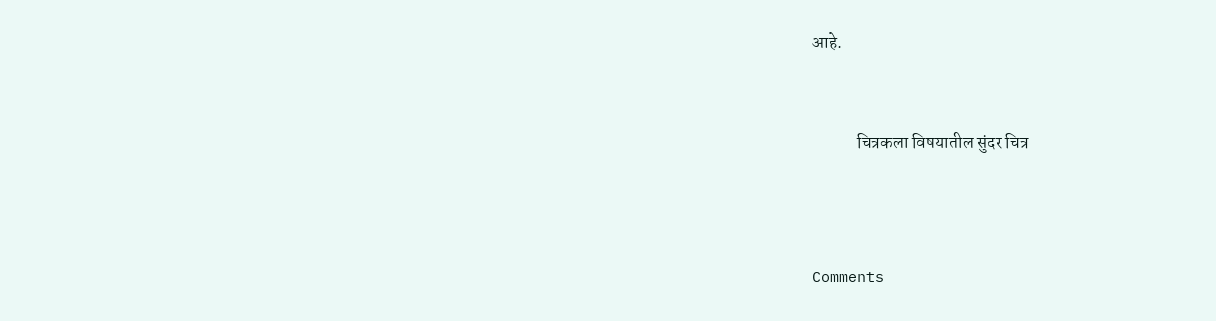आहे.


             चित्रकला विषयातील सुंदर चित्र



Comments